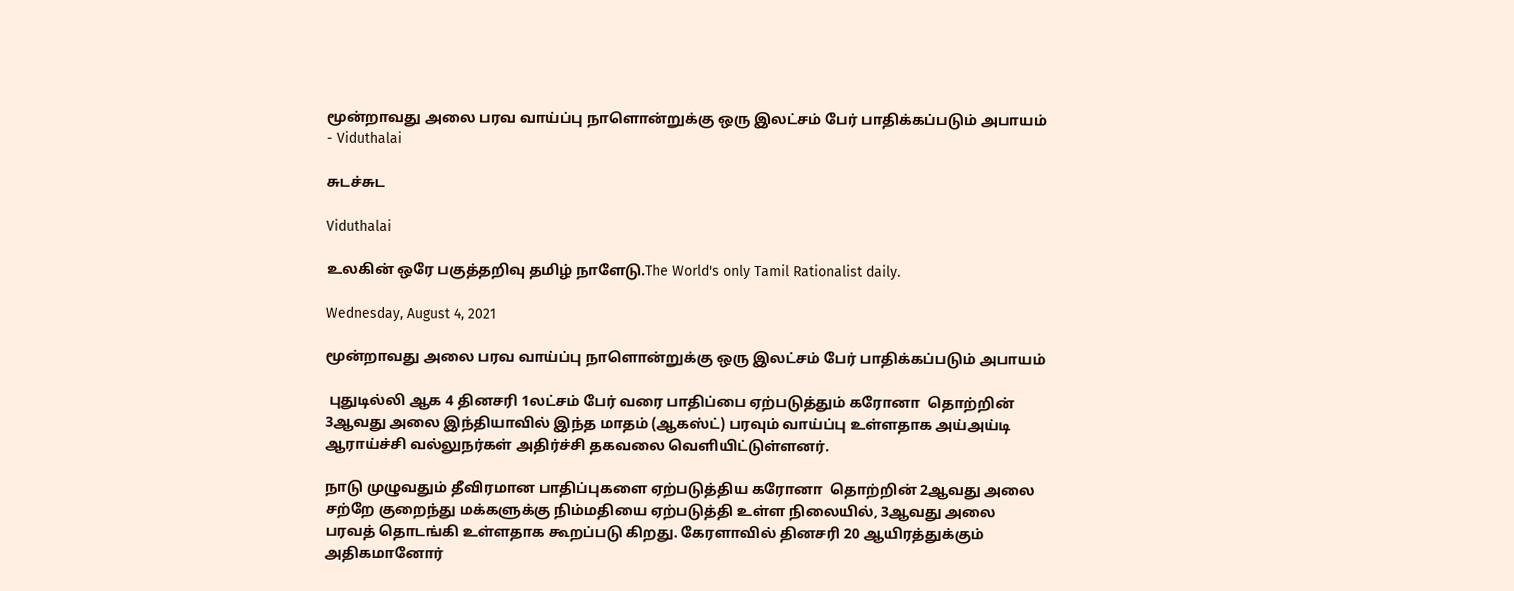மூன்றாவது அலை பரவ வாய்ப்பு நாளொன்றுக்கு ஒரு இலட்சம் பேர் பாதிக்கப்படும் அபாயம் - Viduthalai

சுடச்சுட

Viduthalai

உலகின் ஒரே பகுத்தறிவு தமிழ் நாளேடு.The World's only Tamil Rationalist daily.

Wednesday, August 4, 2021

மூன்றாவது அலை பரவ வாய்ப்பு நாளொன்றுக்கு ஒரு இலட்சம் பேர் பாதிக்கப்படும் அபாயம்

 புதுடில்லி ஆக 4 தினசரி 1லட்சம் பேர் வரை பாதிப்பை ஏற்படுத்தும் கரோனா  தொற்றின் 3ஆவது அலை இந்தியாவில் இந்த மாதம் (ஆகஸ்ட்) பரவும் வாய்ப்பு உள்ளதாக அய்அய்டி ஆராய்ச்சி வல்லுநர்கள் அதிர்ச்சி தகவலை வெளியிட்டுள்ளனர்.

நாடு முழுவதும் தீவிரமான பாதிப்புகளை ஏற்படுத்திய கரோனா  தொற்றின் 2ஆவது அலை சற்றே குறைந்து மக்களுக்கு நிம்மதியை ஏற்படுத்தி உள்ள நிலையில், 3ஆவது அலை பரவத் தொடங்கி உள்ளதாக கூறப்படு கிறது. கேரளாவில் தினசரி 20 ஆயிரத்துக்கும் அதிகமானோர்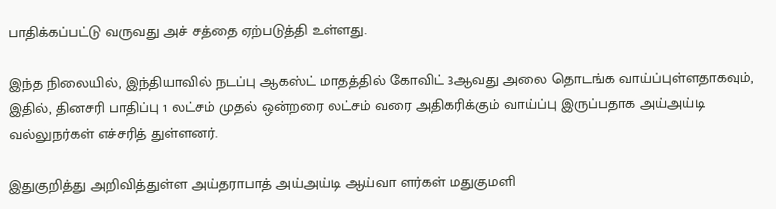பாதிக்கப்பட்டு வருவது அச் சத்தை ஏற்படுத்தி உள்ளது.

இந்த நிலையில், இந்தியாவில் நடப்பு ஆகஸ்ட் மாதத்தில் கோவிட் 3ஆவது அலை தொடங்க வாய்ப்புள்ளதாகவும், இதில், தினசரி பாதிப்பு 1 லட்சம் முதல் ஒன்றரை லட்சம் வரை அதிகரிக்கும் வாய்ப்பு இருப்பதாக அய்அய்டி வல்லுநர்கள் எச்சரித் துள்ளனர்.

இதுகுறித்து அறிவித்துள்ள அய்தராபாத் அய்அய்டி ஆய்வா ளர்கள் மதுகுமளி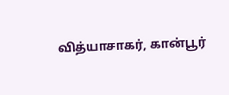வித்யாசாகர், கான்பூர்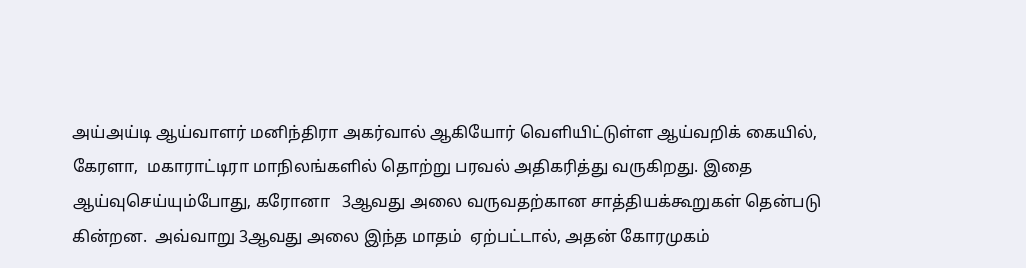அய்அய்டி ஆய்வாளர் மனிந்திரா அகர்வால் ஆகியோர் வெளியிட்டுள்ள ஆய்வறிக் கையில்,  கேரளா,  மகாராட்டிரா மாநிலங்களில் தொற்று பரவல் அதிகரித்து வருகிறது. இதை ஆய்வுசெய்யும்போது, கரோனா   3ஆவது அலை வருவதற்கான சாத்தியக்கூறுகள் தென்படு கின்றன.  அவ்வாறு 3ஆவது அலை இந்த மாதம்  ஏற்பட்டால், அதன் கோரமுகம்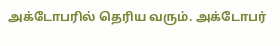அக்டோபரில் தெரிய வரும். அக்டோபர்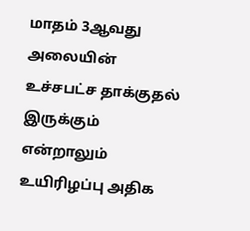மாதம் 3ஆவது அலையின் உச்சபட்ச தாக்குதல் இருக்கும் என்றாலும் உயிரிழப்பு அதிக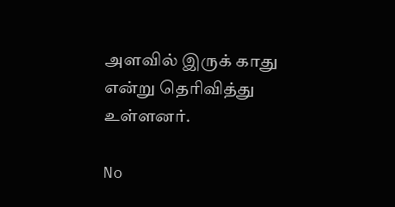அளவில் இருக் காது என்று தெரிவித்து உள்ளனர்.

No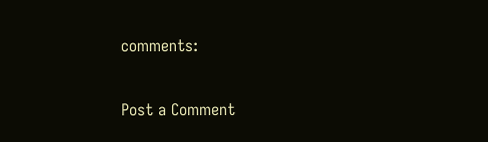comments:

Post a Comment